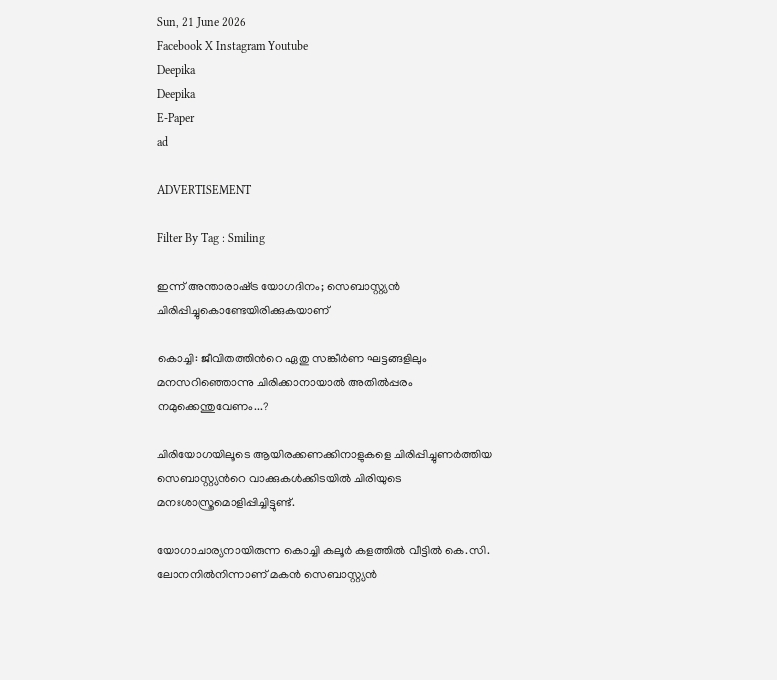Sun, 21 June 2026
Facebook X Instagram Youtube
Deepika
Deepika
E-Paper
ad

ADVERTISEMENT

Filter By Tag : Smiling

ഇന്ന് അന്താരാഷ്‌ട്ര യോഗദിനം; സെബാസ്റ്റ്യൻ ചിരിപ്പിച്ചുകൊണ്ടേയിരിക്കുകയാണ്

കൊച്ചി: ജീവിതത്തിന്‍റെ ഏതു സങ്കീർണ ഘട്ടങ്ങളിലും മനസറിഞ്ഞൊന്നു ചിരിക്കാനായാൽ അതിൽപ്പരം നമുക്കെന്തുവേണം...?

ചിരിയോഗയിലൂടെ ആയിരക്കണക്കിനാളുകളെ ചിരിപ്പിച്ചുണർത്തിയ സെബാസ്റ്റ്യന്‍റെ വാക്കുകൾക്കിടയിൽ ചിരിയുടെ മനഃശാസ്ത്രമൊളിപ്പിച്ചിട്ടുണ്ട്.

യോഗാചാര്യനായിരുന്ന കൊച്ചി കലൂർ കളത്തിൽ‌ വീട്ടിൽ കെ.സി. ലോനനിൽനിന്നാണ് മകൻ സെബാസ്റ്റ്യൻ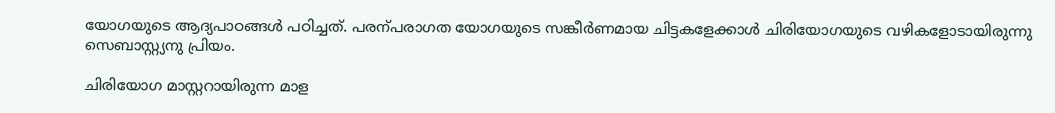യോഗയുടെ ആദ്യപാഠങ്ങൾ പഠിച്ചത്. പരന്പരാഗത യോഗയുടെ സങ്കീർണമായ ചിട്ടകളേക്കാൾ ചിരിയോഗയുടെ വഴികളോടായിരുന്നു സെബാസ്റ്റ്യനു പ്രിയം.

ചിരിയോഗ മാസ്റ്ററായിരുന്ന മാള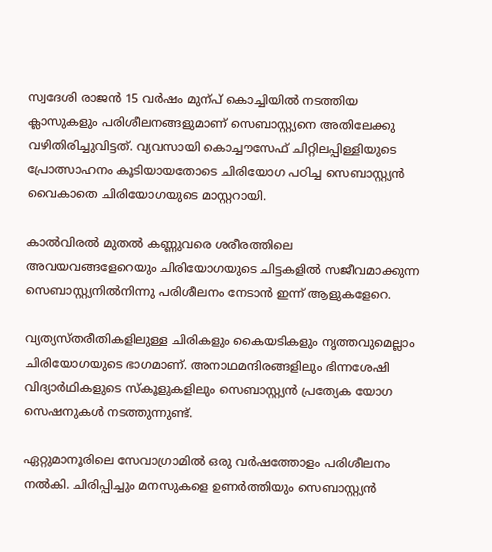സ്വദേശി രാജൻ 15 വർഷം മുന്പ് കൊച്ചിയിൽ നടത്തിയ ക്ലാസുകളും പരിശീലനങ്ങളുമാണ് സെബാസ്റ്റ്യനെ അതിലേക്കു വഴിതിരിച്ചുവിട്ടത്. വ്യവസായി കൊച്ചൗസേഫ് ചിറ്റിലപ്പിള്ളിയുടെ പ്രോത്സാഹനം കൂടിയായതോടെ ചിരിയോഗ പഠിച്ച സെബാസ്റ്റ്യൻ വൈകാതെ ചിരിയോഗയുടെ മാസ്റ്ററായി.

കാൽവിരൽ മുതൽ കണ്ണുവരെ ശരീരത്തിലെ അവയവങ്ങളേറെയും ചിരിയോഗയുടെ ചിട്ടകളിൽ സജീവമാക്കുന്ന സെബാസ്റ്റ്യനിൽനിന്നു പരിശീലനം നേടാൻ ഇന്ന് ആളുകളേറെ.

വ്യത്യസ്തരീതികളിലുള്ള ചിരികളും കൈയടികളും നൃത്തവുമെല്ലാം ചിരിയോഗയുടെ ഭാഗമാണ്. അനാഥമന്ദിരങ്ങളിലും ഭിന്നശേഷി വിദ്യാർഥികളുടെ സ്കൂളുകളിലും സെബാസ്റ്റ്യൻ പ്രത്യേക യോഗ സെഷനുകൾ നടത്തുന്നുണ്ട്.

ഏറ്റുമാനൂരിലെ സേവാഗ്രാമിൽ ഒരു വർഷത്തോളം പരിശീലനം നൽകി. ചിരിപ്പിച്ചും മനസുകളെ ഉണർത്തിയും സെബാസ്റ്റ്യൻ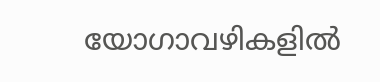യോഗാവഴികളിൽ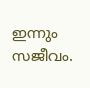ഇന്നും സജീവം.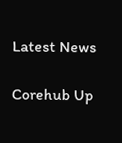Latest News

Corehub Up